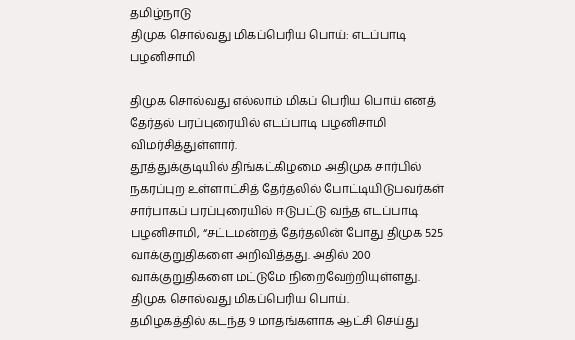தமிழ்நாடு
திமுக சொல்வது மிகப்பெரிய பொய்: எடப்பாடி பழனிசாமி

திமுக சொல்வது எல்லாம் மிகப் பெரிய பொய் எனத் தேர்தல் பரப்புரையில் எடப்பாடி பழனிசாமி விமர்சித்துள்ளார்.
தூத்துக்குடியில் திங்கட்கிழமை அதிமுக சார்பில் நகரப்புற உள்ளாட்சித் தேர்தலில் போட்டியிடுபவர்கள் சார்பாகப் பரப்புரையில் ஈடுபட்டு வந்த எடப்பாடி பழனிசாமி, “சட்டமன்றத் தேர்தலின் போது திமுக 525 வாக்குறுதிகளை அறிவித்தது. அதில் 200 வாக்குறுதிகளை மட்டுமே நிறைவேற்றியுள்ளது. திமுக சொல்வது மிகப்பெரிய பொய்.
தமிழகத்தில் கடந்த 9 மாதங்களாக ஆட்சி செய்து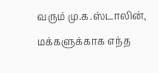வரும் மு.க.ஸ்டாலின், மக்களுக்காக எந்த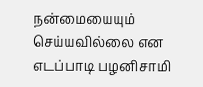நன்மையையும் செய்யவில்லை என எடப்பாடி பழனிசாமி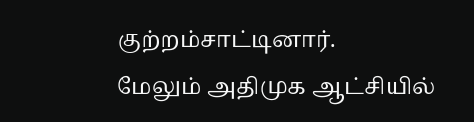குற்றம்சாட்டினார்.
மேலும் அதிமுக ஆட்சியில்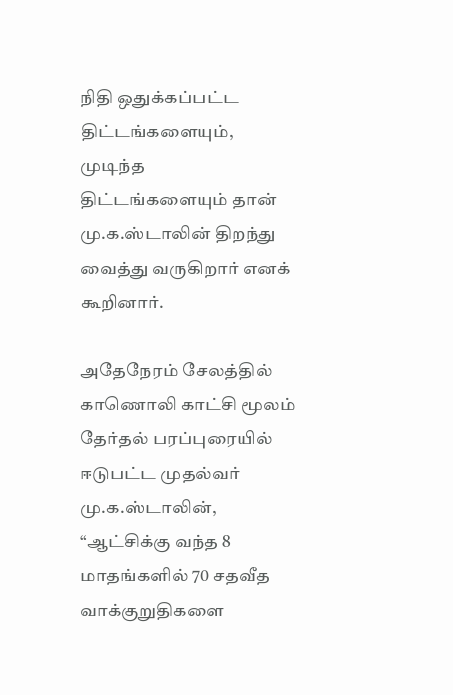நிதி ஒதுக்கப்பட்ட திட்டங்களையும், முடிந்த திட்டங்களையும் தான் மு.க.ஸ்டாலின் திறந்து வைத்து வருகிறார் எனக் கூறினார்.

அதேநேரம் சேலத்தில் காணொலி காட்சி மூலம் தேர்தல் பரப்புரையில் ஈடுபட்ட முதல்வர் மு.க.ஸ்டாலின், “ஆட்சிக்கு வந்த 8 மாதங்களில் 70 சதவீத வாக்குறுதிகளை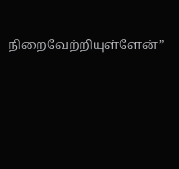நிறைவேற்றியுள்ளேன்”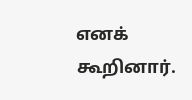எனக் கூறினார்.